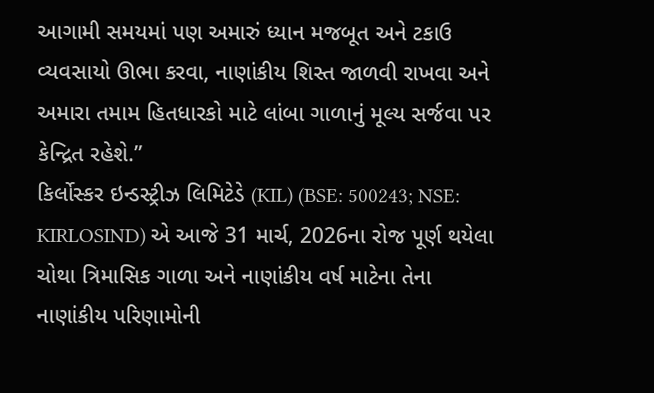આગામી સમયમાં પણ અમારું ધ્યાન મજબૂત અને ટકાઉ વ્યવસાયો ઊભા કરવા, નાણાંકીય શિસ્ત જાળવી રાખવા અને અમારા તમામ હિતધારકો માટે લાંબા ગાળાનું મૂલ્ય સર્જવા પર કેન્દ્રિત રહેશે.”
કિર્લોસ્કર ઇન્ડસ્ટ્રીઝ લિમિટેડે (KIL) (BSE: 500243; NSE: KIRLOSIND) એ આજે 31 માર્ચ, 2026ના રોજ પૂર્ણ થયેલા ચોથા ત્રિમાસિક ગાળા અને નાણાંકીય વર્ષ માટેના તેના નાણાંકીય પરિણામોની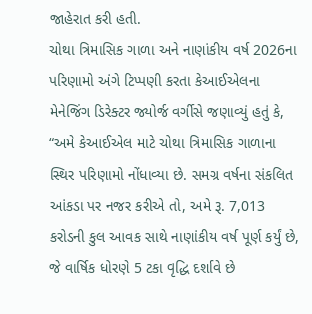જાહેરાત કરી હતી.
ચોથા ત્રિમાસિક ગાળા અને નાણાંકીય વર્ષ 2026ના પરિણામો અંગે ટિપ્પણી કરતા કેઆઈએલના મેનેજિંગ ડિરેક્ટર જ્યોર્જ વર્ગીસે જણાવ્યું હતું કે, “અમે કેઆઈએલ માટે ચોથા ત્રિમાસિક ગાળાના સ્થિર પરિણામો નોંધાવ્યા છે. સમગ્ર વર્ષના સંકલિત આંકડા પર નજર કરીએ તો, અમે રૂ. 7,013 કરોડની કુલ આવક સાથે નાણાંકીય વર્ષ પૂર્ણ કર્યું છે, જે વાર્ષિક ધોરણે 5 ટકા વૃદ્ધિ દર્શાવે છે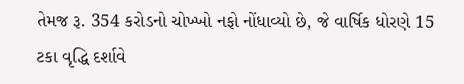તેમજ રૂ. 354 કરોડનો ચોખ્ખો નફો નોંધાવ્યો છે, જે વાર્ષિક ધોરણે 15 ટકા વૃદ્ધિ દર્શાવે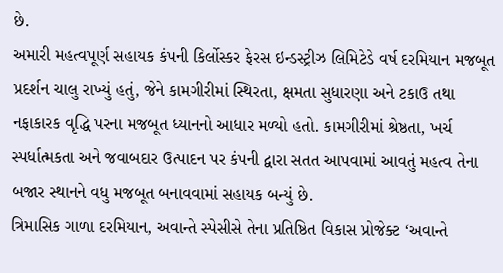છે.
અમારી મહત્વપૂર્ણ સહાયક કંપની કિર્લોસ્કર ફેરસ ઇન્ડસ્ટ્રીઝ લિમિટેડે વર્ષ દરમિયાન મજબૂત પ્રદર્શન ચાલુ રાખ્યું હતું, જેને કામગીરીમાં સ્થિરતા, ક્ષમતા સુધારણા અને ટકાઉ તથા નફાકારક વૃદ્ધિ પરના મજબૂત ધ્યાનનો આધાર મળ્યો હતો. કામગીરીમાં શ્રેષ્ઠતા, ખર્ચ સ્પર્ધાત્મકતા અને જવાબદાર ઉત્પાદન પર કંપની દ્વારા સતત આપવામાં આવતું મહત્વ તેના બજાર સ્થાનને વધુ મજબૂત બનાવવામાં સહાયક બન્યું છે.
ત્રિમાસિક ગાળા દરમિયાન, અવાન્તે સ્પેસીસે તેના પ્રતિષ્ઠિત વિકાસ પ્રોજેક્ટ ‘અવાન્તે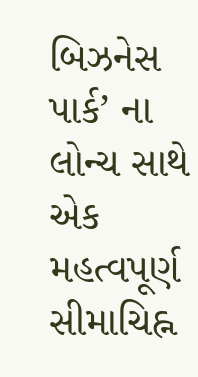બિઝનેસ પાર્ક’ ના લોન્ચ સાથે એક મહત્વપૂર્ણ સીમાચિહ્ન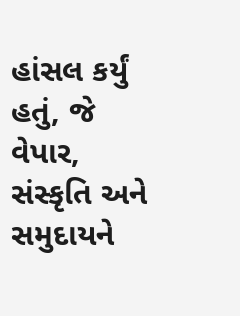હાંસલ કર્યું હતું, જે વેપાર, સંસ્કૃતિ અને સમુદાયને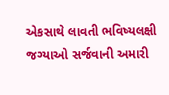એકસાથે લાવતી ભવિષ્યલક્ષી જગ્યાઓ સર્જવાની અમારી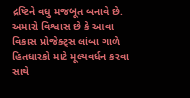દ્રષ્ટિને વધુ મજબૂત બનાવે છે. અમારો વિશ્વાસ છે કે આવા વિકાસ પ્રોજેક્ટ્સ લાંબા ગાળે હિતધારકો માટે મૂલ્યવર્ધન કરવા સાથે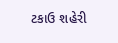ટકાઉ શહેરી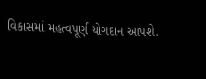વિકાસમાં મહત્વપૂર્ણ યોગદાન આપશે.